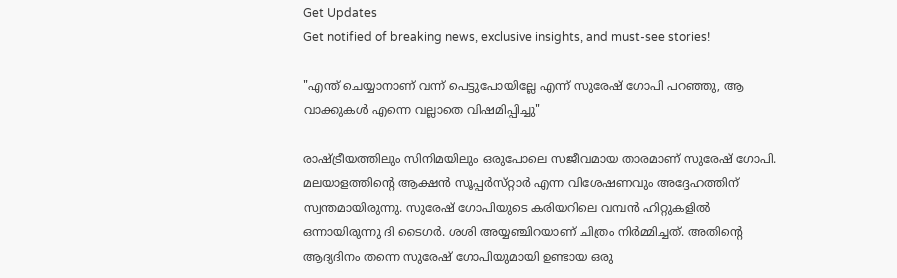Get Updates
Get notified of breaking news, exclusive insights, and must-see stories!

"എന്ത് ചെയ്യാനാണ് വന്ന് പെട്ടുപോയില്ലേ എന്ന് സുരേഷ് ഗോപി പറഞ്ഞു, ആ വാക്കുകൾ എന്നെ വല്ലാതെ വിഷമിപ്പിച്ചു"

രാഷ്ട്രീയത്തിലും സിനിമയിലും ഒരുപോലെ സജീവമായ താരമാണ് സുരേഷ് ഗോപി. മലയാളത്തിന്റെ ആക്ഷൻ സൂപ്പർസ്‌റ്റാർ എന്ന വിശേഷണവും അദ്ദേഹത്തിന് സ്വന്തമായിരുന്നു. സുരേഷ് ഗോപിയുടെ കരിയറിലെ വമ്പൻ ഹിറ്റുകളിൽ ഒന്നായിരുന്നു ദി ടൈഗർ. ശശി അയ്യഞ്ചിറയാണ് ചിത്രം നിർമ്മിച്ചത്. അതിന്റെ ആദ്യദിനം തന്നെ സുരേഷ് ഗോപിയുമായി ഉണ്ടായ ഒരു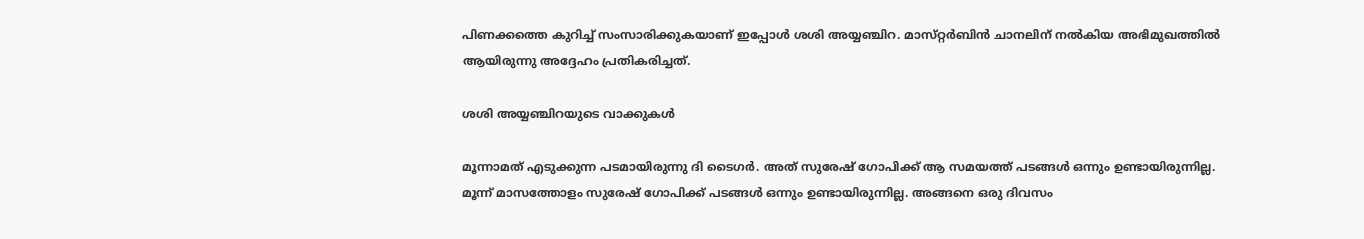പിണക്കത്തെ കുറിച്ച് സംസാരിക്കുകയാണ് ഇപ്പോൾ ശശി അയ്യഞ്ചിറ. മാസ്‌റ്റർബിൻ ചാനലിന് നൽകിയ അഭിമുഖത്തിൽ ആയിരുന്നു അദ്ദേഹം പ്രതികരിച്ചത്.

ശശി അയ്യഞ്ചിറയുടെ വാക്കുകൾ

മൂന്നാമത് എടുക്കുന്ന പടമായിരുന്നു ദി ടൈഗർ. അത് സുരേഷ് ഗോപിക്ക് ആ സമയത്ത് പടങ്ങൾ ഒന്നും ഉണ്ടായിരുന്നില്ല. മൂന്ന് മാസത്തോളം സുരേഷ് ഗോപിക്ക് പടങ്ങൾ ഒന്നും ഉണ്ടായിരുന്നില്ല. അങ്ങനെ ഒരു ദിവസം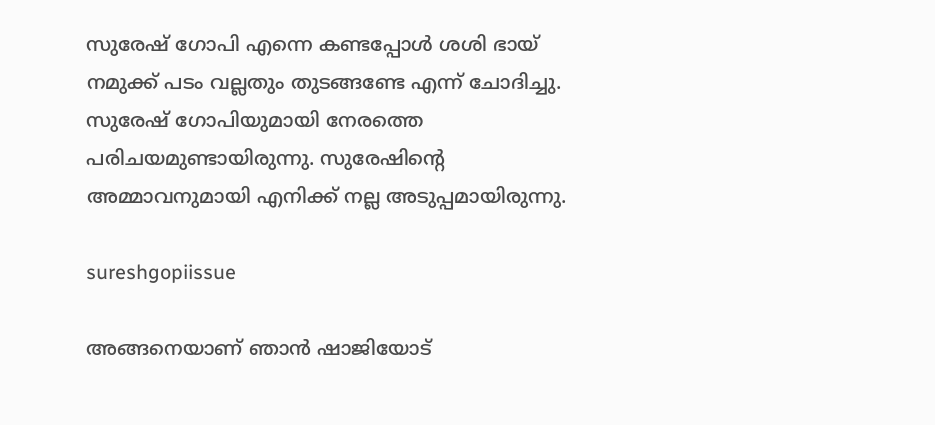സുരേഷ് ഗോപി എന്നെ കണ്ടപ്പോൾ ശശി ഭായ് നമുക്ക് പടം വല്ലതും തുടങ്ങണ്ടേ എന്ന് ചോദിച്ചു. സുരേഷ് ഗോപിയുമായി നേരത്തെ പരിചയമുണ്ടായിരുന്നു. സുരേഷിന്റെ അമ്മാവനുമായി എനിക്ക് നല്ല അടുപ്പമായിരുന്നു.

sureshgopiissue

അങ്ങനെയാണ് ഞാൻ ഷാജിയോട്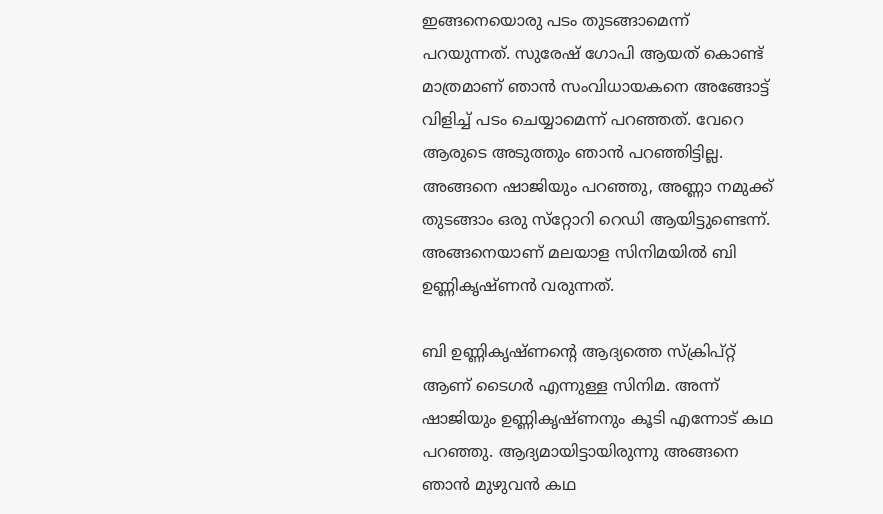ഇങ്ങനെയൊരു പടം തുടങ്ങാമെന്ന് പറയുന്നത്. സുരേഷ് ഗോപി ആയത് കൊണ്ട് മാത്രമാണ് ഞാൻ സംവിധായകനെ അങ്ങോട്ട് വിളിച്ച് പടം ചെയ്യാമെന്ന് പറഞ്ഞത്. വേറെ ആരുടെ അടുത്തും ഞാൻ പറഞ്ഞിട്ടില്ല. അങ്ങനെ ഷാജിയും പറഞ്ഞു, അണ്ണാ നമുക്ക് തുടങ്ങാം ഒരു സ്‌റ്റോറി റെഡി ആയിട്ടുണ്ടെന്ന്. അങ്ങനെയാണ് മലയാള സിനിമയിൽ ബി ഉണ്ണികൃഷ്‌ണൻ വരുന്നത്.

ബി ഉണ്ണികൃഷ്‌ണന്റെ ആദ്യത്തെ സ്ക്രിപ്റ്റ് ആണ് ടൈഗർ എന്നുള്ള സിനിമ. അന്ന് ഷാജിയും ഉണ്ണികൃഷ്‌ണനും കൂടി എന്നോട് കഥ പറഞ്ഞു. ആദ്യമായിട്ടായിരുന്നു അങ്ങനെ ഞാൻ മുഴുവൻ കഥ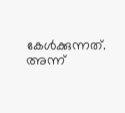കേൾക്കുന്നത്. അന്ന്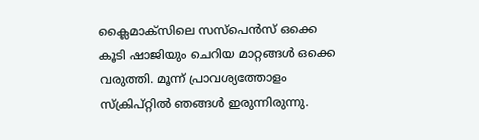ക്ലൈമാക്‌സിലെ സസ്പെൻസ് ഒക്കെ കൂടി ഷാജിയും ചെറിയ മാറ്റങ്ങൾ ഒക്കെ വരുത്തി. മൂന്ന് പ്രാവശ്യത്തോളം സ്ക്രിപ്റ്റിൽ ഞങ്ങൾ ഇരുന്നിരുന്നു.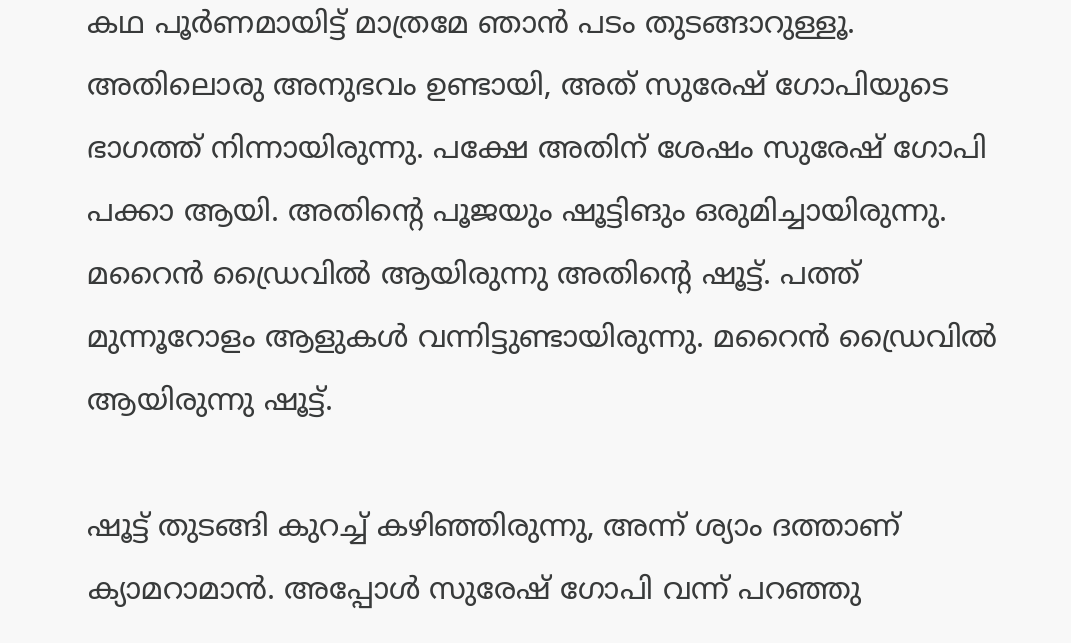കഥ പൂർണമായിട്ട് മാത്രമേ ഞാൻ പടം തുടങ്ങാറുള്ളൂ. അതിലൊരു അനുഭവം ഉണ്ടായി, അത് സുരേഷ് ഗോപിയുടെ ഭാഗത്ത് നിന്നായിരുന്നു. പക്ഷേ അതിന് ശേഷം സുരേഷ് ഗോപി പക്കാ ആയി. അതിന്റെ പൂജയും ഷൂട്ടിങും ഒരുമിച്ചായിരുന്നു. മറൈൻ ഡ്രൈവിൽ ആയിരുന്നു അതിന്റെ ഷൂട്ട്. പത്ത് മുന്നൂറോളം ആളുകൾ വന്നിട്ടുണ്ടായിരുന്നു. മറൈൻ ഡ്രൈവിൽ ആയിരുന്നു ഷൂട്ട്.

ഷൂട്ട് തുടങ്ങി കുറച്ച് കഴിഞ്ഞിരുന്നു, അന്ന് ശ്യാം ദത്താണ് ക്യാമറാമാൻ. അപ്പോൾ സുരേഷ് ഗോപി വന്ന് പറഞ്ഞു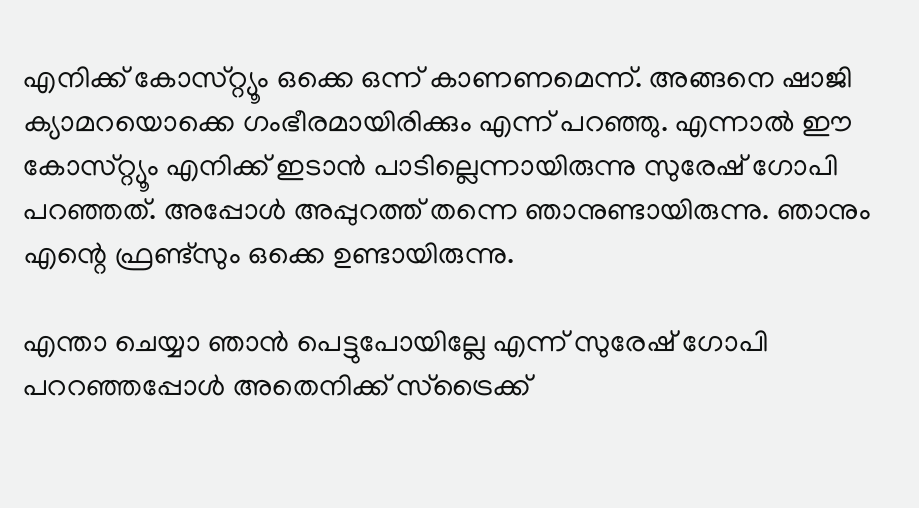എനിക്ക് കോസ്‌റ്റ്യൂം ഒക്കെ ഒന്ന് കാണണമെന്ന്. അങ്ങനെ ഷാജി ക്യാമറയൊക്കെ ഗംഭീരമായിരിക്കും എന്ന് പറഞ്ഞു. എന്നാൽ ഈ കോസ്‌റ്റ്യൂം എനിക്ക് ഇടാൻ പാടില്ലെന്നായിരുന്നു സുരേഷ് ഗോപി പറഞ്ഞത്. അപ്പോൾ അപ്പുറത്ത് തന്നെ ഞാനുണ്ടായിരുന്നു. ഞാനും എന്റെ ഫ്രണ്ട്സും ഒക്കെ ഉണ്ടായിരുന്നു.

എന്താ ചെയ്യാ ഞാൻ പെട്ടുപോയില്ലേ എന്ന് സുരേഷ് ഗോപി പററഞ്ഞപ്പോൾ അതെനിക്ക് സ്ട്രൈക്ക്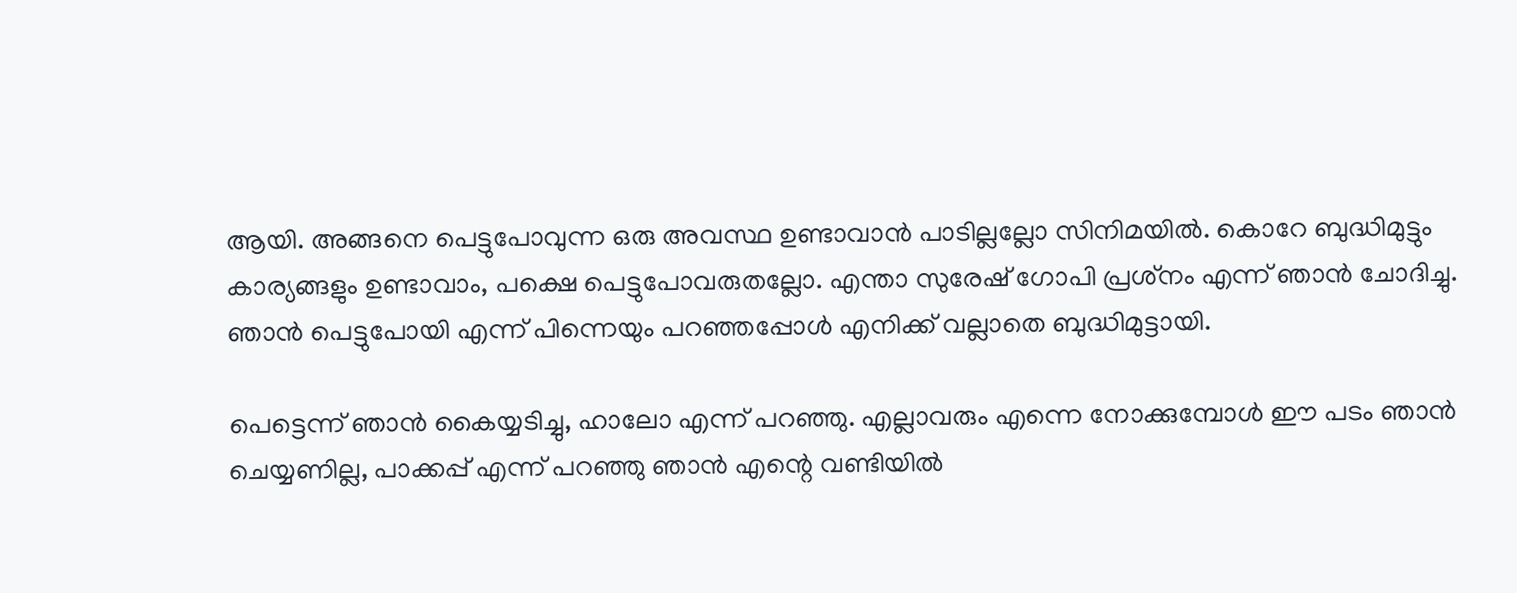ആയി. അങ്ങനെ പെട്ടുപോവുന്ന ഒരു അവസ്ഥ ഉണ്ടാവാൻ പാടില്ലല്ലോ സിനിമയിൽ. കൊറേ ബുദ്ധിമുട്ടും കാര്യങ്ങളും ഉണ്ടാവാം, പക്ഷെ പെട്ടുപോവരുതല്ലോ. എന്താ സുരേഷ് ഗോപി പ്രശ്‌നം എന്ന് ഞാൻ ചോദിച്ചു. ഞാൻ പെട്ടുപോയി എന്ന് പിന്നെയും പറഞ്ഞപ്പോൾ എനിക്ക് വല്ലാതെ ബുദ്ധിമുട്ടായി.

പെട്ടെന്ന് ഞാൻ കൈയ്യടിച്ചു, ഹാലോ എന്ന് പറഞ്ഞു. എല്ലാവരും എന്നെ നോക്കുമ്പോൾ ഈ പടം ഞാൻ ചെയ്യണില്ല, പാക്കപ്പ് എന്ന് പറഞ്ഞു ഞാൻ എന്റെ വണ്ടിയിൽ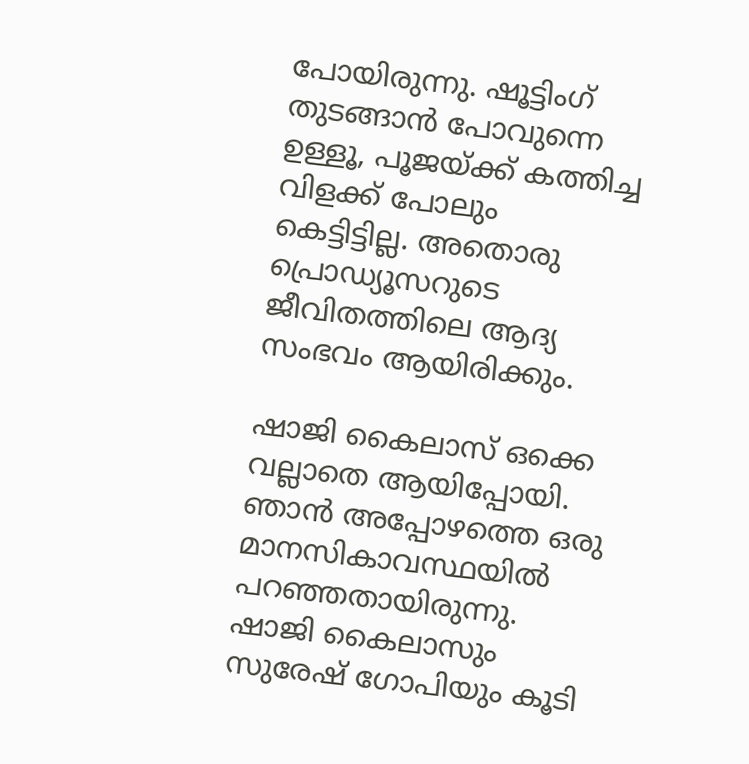പോയിരുന്നു. ഷൂട്ടിംഗ് തുടങ്ങാൻ പോവുന്നെ ഉള്ളൂ, പൂജയ്ക്ക് കത്തിച്ച വിളക്ക് പോലും കെട്ടിട്ടില്ല. അതൊരു പ്രൊഡ്യൂസറുടെ ജീവിതത്തിലെ ആദ്യ സംഭവം ആയിരിക്കും.

ഷാജി കൈലാസ് ഒക്കെ വല്ലാതെ ആയിപ്പോയി. ഞാൻ അപ്പോഴത്തെ ഒരു മാനസികാവസ്ഥയിൽ പറഞ്ഞതായിരുന്നു. ഷാജി കൈലാസും സുരേഷ് ഗോപിയും കൂടി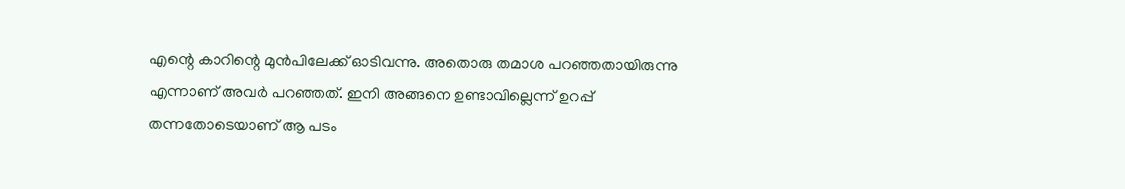എന്റെ കാറിന്റെ മുൻപിലേക്ക് ഓടിവന്നു. അതൊരു തമാശ പറഞ്ഞതായിരുന്നു എന്നാണ് അവർ പറഞ്ഞത്. ഇനി അങ്ങനെ ഉണ്ടാവില്ലെന്ന് ഉറപ്പ് തന്നതോടെയാണ് ആ പടം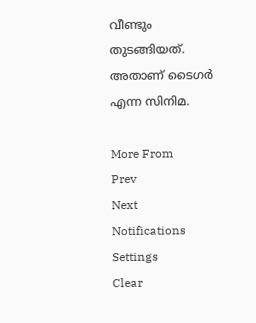വീണ്ടും തുടങ്ങിയത്. അതാണ് ടൈഗർ എന്ന സിനിമ.

More From
Prev
Next
Notifications
Settings
Clear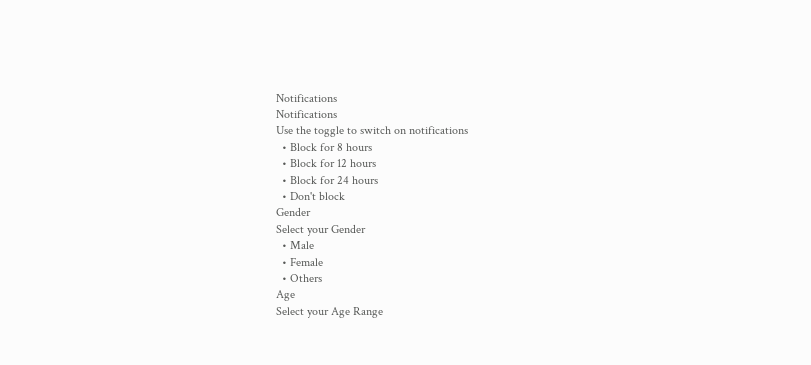Notifications
Notifications
Use the toggle to switch on notifications
  • Block for 8 hours
  • Block for 12 hours
  • Block for 24 hours
  • Don't block
Gender
Select your Gender
  • Male
  • Female
  • Others
Age
Select your Age Range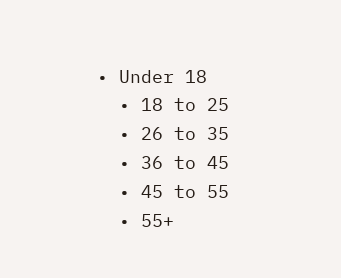• Under 18
  • 18 to 25
  • 26 to 35
  • 36 to 45
  • 45 to 55
  • 55+